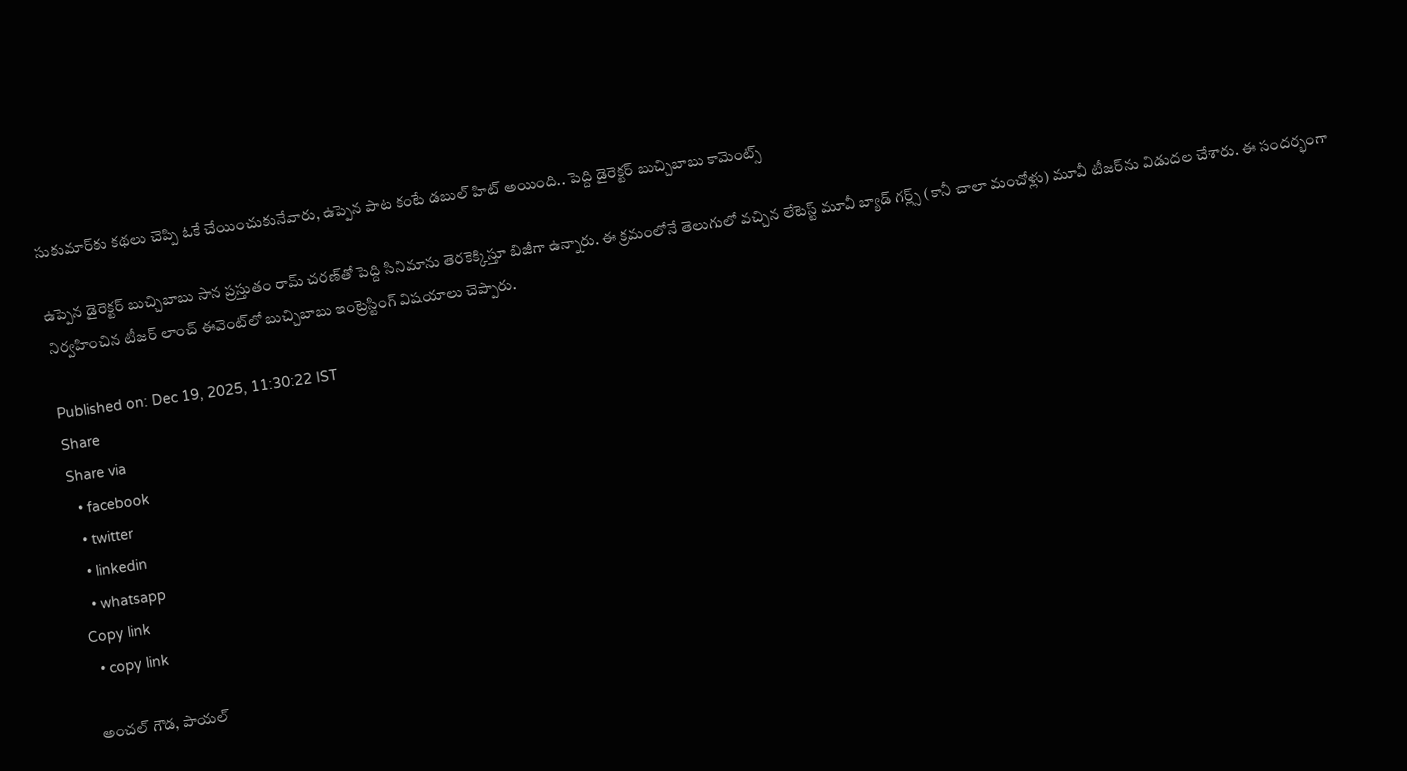సుకుమార్‌కు కథలు చెప్పి ఓకే చేయించుకునేవారు, ఉప్పెన పాట కంటే డబుల్ హిట్ అయింది.. పెద్ది డైరెక్టర్ బుచ్చిబాబు కామెంట్స్

ఉప్పెన డైరెక్టర్ బుచ్చిబాబు సాన ప్రస్తుతం రామ్ చరణ్‌తో పెద్ది సినిమాను తెరకెక్కిస్తూ బిజీగా ఉన్నారు. ఈ క్రమంలోనే తెలుగులో వచ్చిన లేటెస్ట్ మూవీ బ్యాడ్ గర్ల్స్ (కానీ చాలా మంచోళ్లు) మూవీ టీజర్‌ను విడుదల చేశారు. ఈ సందర్భంగా నిర్వహించిన టీజర్ లాంచ్ ఈవెంట్‌లో బుచ్చిబాబు ఇంట్రెస్టింగ్ విషయాలు చెప్పారు.

Published on: Dec 19, 2025, 11:30:22 IST
Share
Share via
  • facebook
  • twitter
  • linkedin
  • whatsapp
Copy link
  • copy link

అంచల్ గౌడ, పాయల్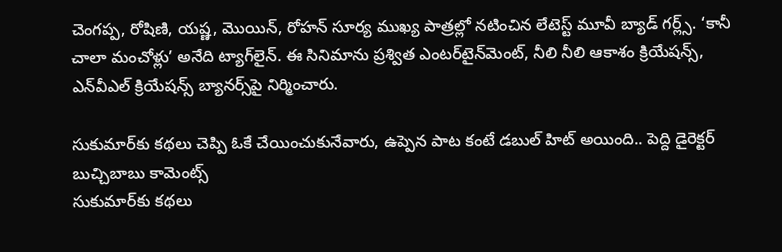చెంగప్ప, రోషిణి, యష్ణ, మొయిన్, రోహన్ సూర్య ముఖ్య పాత్రల్లో నటించిన లేటెస్ట్ మూవీ బ్యాడ్ గర్ల్స్. ‘కానీ చాలా మంచోళ్లు’ అనేది ట్యాగ్‌లైన్. ఈ సినిమాను ప్రశ్విత ఎంటర్‌టైన్‌మెంట్, నీలి నీలి ఆకాశం క్రియేషన్స్, ఎన్‌వీఎల్ క్రియేషన్స్ బ్యానర్స్‌పై నిర్మించారు.

సుకుమార్‌కు కథలు చెప్పి ఓకే చేయించుకునేవారు, ఉప్పెన పాట కంటే డబుల్ హిట్ అయింది.. పెద్ది డైరెక్టర్ బుచ్చిబాబు కామెంట్స్
సుకుమార్‌కు కథలు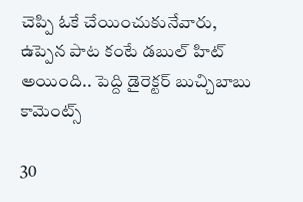చెప్పి ఓకే చేయించుకునేవారు, ఉప్పెన పాట కంటే డబుల్ హిట్ అయింది.. పెద్ది డైరెక్టర్ బుచ్చిబాబు కామెంట్స్

30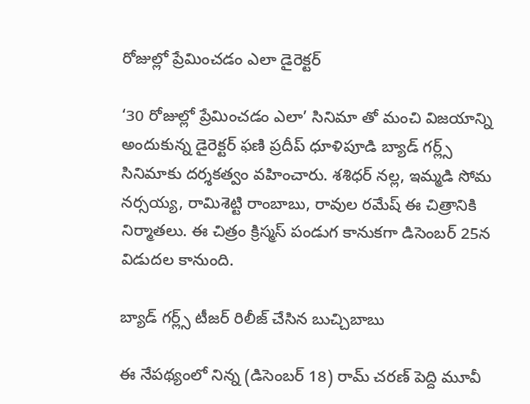రోజుల్లో ప్రేమించడం ఎలా డైరెక్టర్

‘30 రోజుల్లో ప్రేమించడం ఎలా’ సినిమా తో మంచి విజయాన్ని అందుకున్న డైరెక్టర్ ఫణి ప్రదీప్ ధూళిపూడి బ్యాడ్ గర్ల్స్ సినిమాకు దర్శకత్వం వహించారు. శశిధర్ నల్ల, ఇమ్మడి సోమ నర్సయ్య, రామిశెట్టి రాంబాబు, రావుల రమేష్ ఈ చిత్రానికి నిర్మాతలు. ఈ చిత్రం క్రిస్మస్ పండుగ కానుకగా డిసెంబర్ 25న విడుదల కానుంది.

బ్యాడ్ గర్ల్స్ టీజర్ రిలీజ్ చేసిన బుచ్చిబాబు

ఈ నేపథ్యంలో నిన్న (డిసెంబర్ 18) రామ్ చరణ్ పెద్ది మూవీ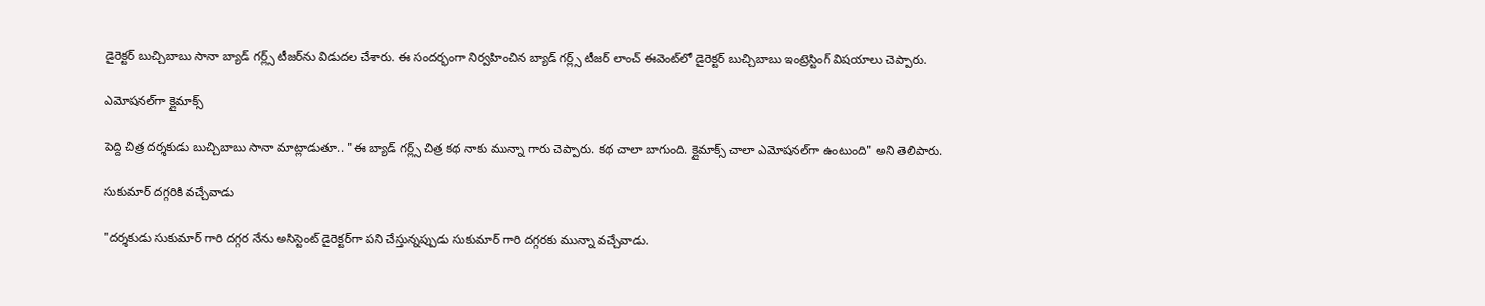డైరెక్టర్ బుచ్చిబాబు సానా బ్యాడ్ గర్ల్స్ టీజర్‌ను విడుదల చేశారు. ఈ సందర్భంగా నిర్వహించిన బ్యాడ్ గర్ల్స్ టీజర్ లాంచ్ ఈవెంట్‌లో డైరెక్టర్ బుచ్చిబాబు ఇంట్రెస్టింగ్ విషయాలు చెప్పారు.

ఎమోషనల్‌గా క్లైమాక్స్

పెద్ది చిత్ర దర్శకుడు బుచ్చిబాబు సానా మాట్లాడుతూ.. "ఈ బ్యాడ్ గర్ల్స్ చిత్ర కథ నాకు మున్నా గారు చెప్పారు. కథ చాలా బాగుంది. క్లైమాక్స్ చాలా ఎమోషనల్‌గా ఉంటుంది" అని తెలిపారు.

సుకుమార్ దగ్గరికి వచ్చేవాడు

"దర్శకుడు సుకుమార్ గారి దగ్గర నేను అసిస్టెంట్ డైరెక్టర్‌గా పని చేస్తున్నప్పుడు సుకుమార్ గారి దగ్గరకు మున్నా వచ్చేవాడు.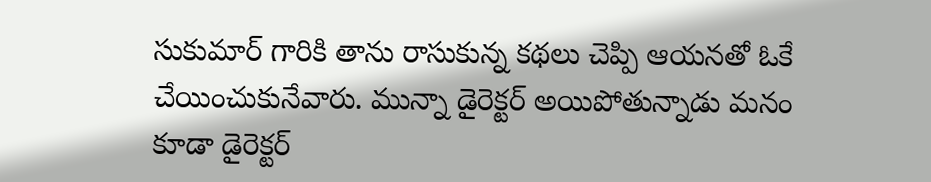సుకుమార్ గారికి తాను రాసుకున్న కథలు చెప్పి ఆయనతో ఓకే చేయించుకునేవారు. మున్నా డైరెక్టర్ అయిపోతున్నాడు మనం కూడా డైరెక్టర్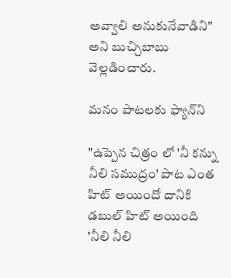అవ్వాలి అనుకునేవాడిని" అని బుచ్చిబాబు వెల్లడించారు.

మనం పాటలకు ఫ్యాన్‌ని

"ఉప్పెన చిత్రం లో 'నీ కన్ను నీలి సముద్రం' పాట ఎంత హిట్ అయిందో దానికి డబుల్ హిట్ అయింది 'నీలి నీలి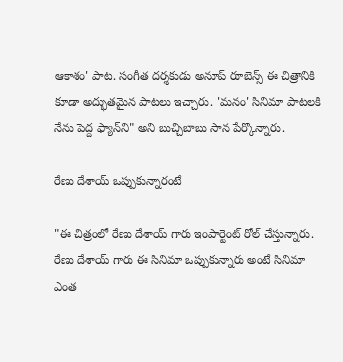ఆకాశం' పాట. సంగీత దర్శకుడు అనూప్ రూబెన్స్ ఈ చిత్రానికి కూడా అద్భుతమైన పాటలు ఇచ్చారు. 'మనం' సినిమా పాటలకి నేను పెద్ద ఫ్యాన్‌ని" అని బుచ్చిబాబు సాన పేర్కొన్నారు.

రేణు దేశాయ్ ఒప్పుకున్నారంటే

"ఈ చిత్రంలో రేణు దేశాయ్ గారు ఇంపార్టెంట్ రోల్ చేస్తున్నారు. రేణు దేశాయ్ గారు ఈ సినిమా ఒప్పుకున్నారు అంటే సినిమా ఎంత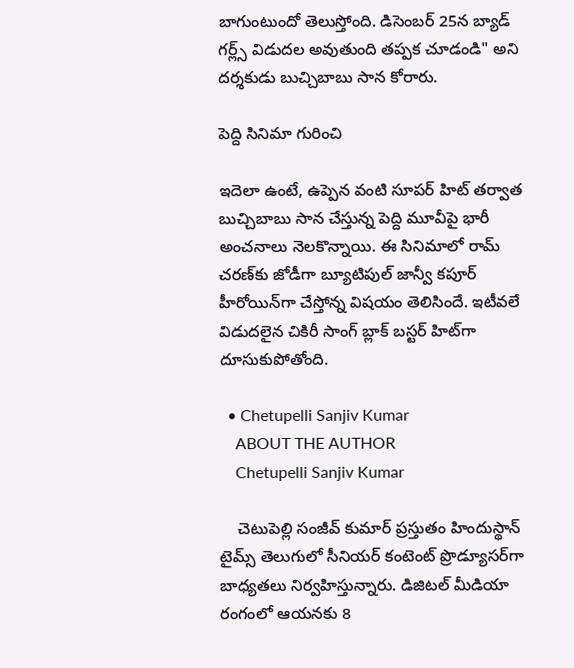బాగుంటుందో తెలుస్తోంది. డిసెంబర్ 25న బ్యాడ్ గర్ల్స్ విడుదల అవుతుంది తప్పక చూడండి" అని దర్శకుడు బుచ్చిబాబు సాన కోరారు.

పెద్ది సినిమా గురించి

ఇదెలా ఉంటే, ఉప్పెన వంటి సూపర్ హిట్ తర్వాత బుచ్చిబాబు సాన చేస్తున్న పెద్ది మూవీపై భారీ అంచనాలు నెలకొన్నాయి. ఈ సినిమాలో రామ్ చరణ్‌కు జోడీగా బ్యూటిపుల్ జాన్వీ కపూర్ హీరోయిన్‌గా చేస్తోన్న విషయం తెలిసిందే. ఇటీవలే విడుదలైన చికిరీ సాంగ్ బ్లాక్ బస్టర్ హిట్‌గా దూసుకుపోతోంది.

  • Chetupelli Sanjiv Kumar
    ABOUT THE AUTHOR
    Chetupelli Sanjiv Kumar

    చెటుపెల్లి సంజీవ్ కుమార్ ప్రస్తుతం హిందుస్థాన్ టైమ్స్ తెలుగులో సీనియర్ కంటెంట్ ప్రొడ్యూసర్‌గా బాధ్యతలు నిర్వహిస్తున్నారు. డిజిటల్ మీడియా రంగంలో ఆయనకు 8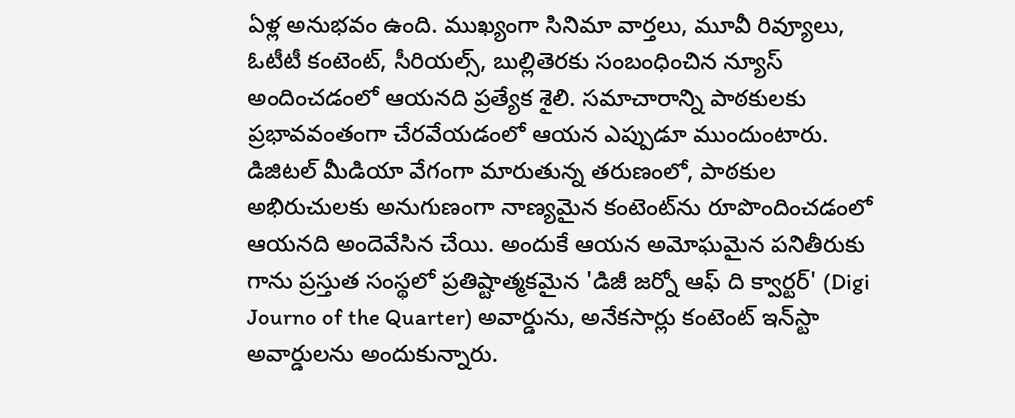ఏళ్ల అనుభవం ఉంది. ముఖ్యంగా సినిమా వార్తలు, మూవీ రివ్యూలు, ఓటీటీ కంటెంట్, సీరియల్స్, బుల్లితెరకు సంబంధించిన న్యూస్ అందించడంలో ఆయనది ప్రత్యేక శైలి. సమాచారాన్ని పాఠకులకు ప్రభావవంతంగా చేరవేయడంలో ఆయన ఎప్పుడూ ముందుంటారు. డిజిటల్ మీడియా వేగంగా మారుతున్న తరుణంలో, పాఠకుల అభిరుచులకు అనుగుణంగా నాణ్యమైన కంటెంట్‌ను రూపొందించడంలో ఆయనది అందెవేసిన చేయి. అందుకే ఆయన అమోఘమైన పనితీరుకు గాను ప్రస్తుత సంస్థలో ప్రతిష్టాత్మకమైన 'డిజీ జర్నో ఆఫ్ ది క్వార్టర్' (Digi Journo of the Quarter) అవార్డును, అనేకసార్లు కంటెంట్ ఇన్‌స్టా అవార్డులను అందుకున్నారు.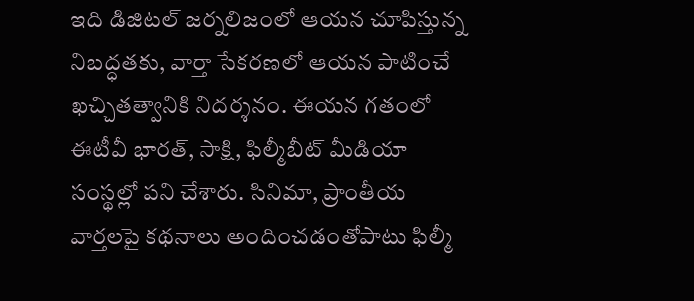ఇది డిజిటల్ జర్నలిజంలో ఆయన చూపిస్తున్న నిబద్ధతకు, వార్తా సేకరణలో ఆయన పాటించే ఖచ్చితత్వానికి నిదర్శనం. ఈయన గతంలో ఈటీవీ భారత్, సాక్షి, ఫిల్మీబీట్ మీడియా సంస్థల్లో పని చేశారు. సినిమా, ప్రాంతీయ వార్తలపై కథనాలు అందించడంతోపాటు ఫిల్మీ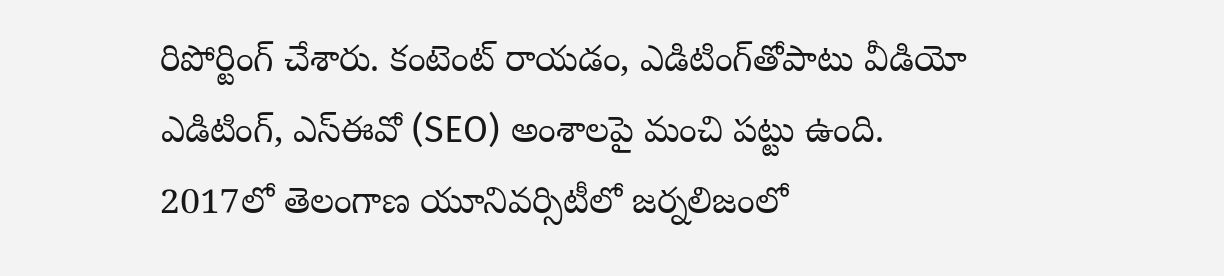రిపోర్టింగ్ చేశారు. కంటెంట్ రాయడం, ఎడిటింగ్‌తోపాటు వీడియో ఎడిటింగ్, ఎస్‌ఈవో (SEO) అంశాలపై మంచి పట్టు ఉంది. 2017లో తెలంగాణ యూనివర్సిటీలో జర్నలిజంలో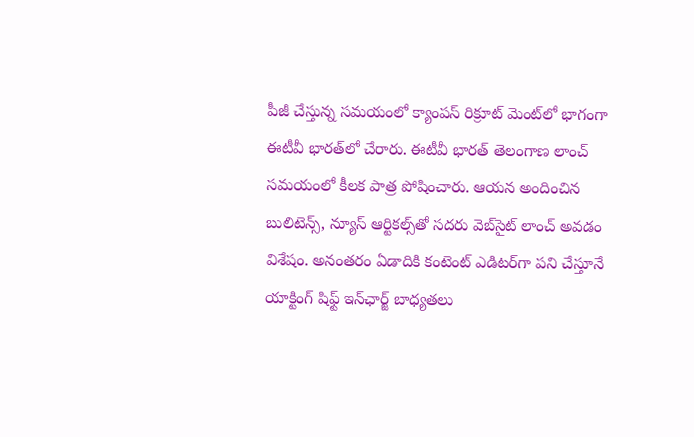పీజీ చేస్తున్న సమయంలో క్యాంపస్ రిక్రూట్ మెంట్‌లో భాగంగా ఈటీవీ భారత్‌లో చేరారు. ఈటీవీ భారత్ తెలంగాణ లాంచ్ సమయంలో కీలక పాత్ర పోషించారు. ఆయన అందించిన బులిటెన్స్, న్యూస్ ఆర్టికల్స్‌తో సదరు వెబ్‌సైట్ లాంచ్ అవడం విశేషం. అనంతరం ఏడాదికి కంటెంట్ ఎడిటర్‌గా పని చేస్తూనే యాక్టింగ్ షిఫ్ట్ ఇన్‌ఛార్జ్ బాధ్యతలు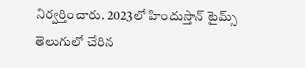నిర్వర్తించారు. 2023లో హిందుస్తాన్ టైమ్స్ తెలుగులో చేరిన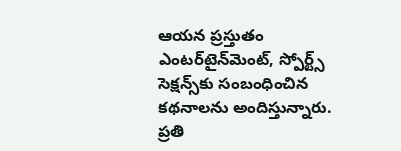ఆయన ప్రస్తుతం ఎంటర్‌టైన్‌మెంట్, స్పోర్ట్స్ సెక్షన్స్‌కు సంబంధించిన కథనాలను అందిస్తున్నారు. ప్రతి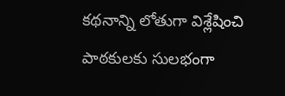కథనాన్ని లోతుగా విశ్లేషించి పాఠకులకు సులభంగా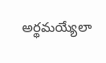అర్థమయ్యేలా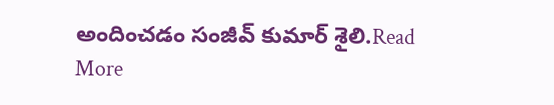అందించడం సంజీవ్ కుమార్ శైలి.Read More